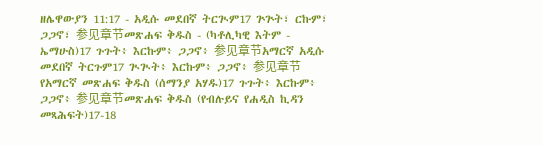ዘሌዋውያን 11:17 - አዲሱ መደበኛ ትርጒም17 ጕጕት፣ ርኩም፣ ጋጋኖ፣ 参见章节መጽሐፍ ቅዱስ - (ካቶሊካዊ እትም - ኤማሁስ)17 ጉጉት፥ እርኩም፥ ጋጋኖ፥ 参见章节አማርኛ አዲሱ መደበኛ ትርጉም17 ጒጒት፥ እርኩም፥ ጋጋኖ፥ 参见章节የአማርኛ መጽሐፍ ቅዱስ (ሰማንያ አሃዱ)17 ጉጉት፥ እርኩም፥ ጋጋኖ፥ 参见章节መጽሐፍ ቅዱስ (የብሉይና የሐዲስ ኪዳን መጻሕፍት)17-18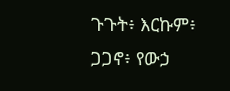ጉጉት፥ እርኩም፥ ጋጋኖ፥ የውኃ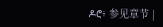ዶሮ፥ 参见章节 |